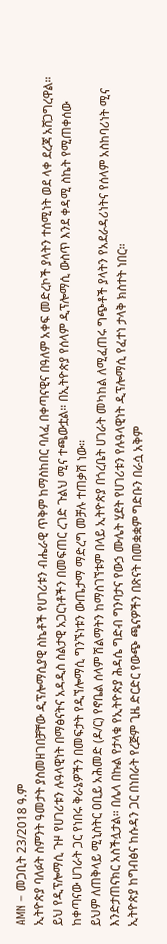AMN – መጋቢት 23/2018 ዓ.ም
ኢትዮጵያ ባለፉት ስምንት ዓመታት ያስመዘገበቻቸው ዲፕሎማሲያዊ ስኬቶች የሀገሪቱን ብሔራዊ ጥቅም ከማስከበር ባለፈ በቀጣናዊና በዓለም አቀፍ መድረኮች ያላትን ተሰሚነት ወደ ላቀ ደረጃ አሸጋግረዋል።
ይህ የዲፕሎማሲ ጉዞ የሀገሪቱን ሉዓላዊነት በማፅናትና አዳዲስ ስልታዊ አጋርነቶችን በመፍጠር ረገድ ጉልህ ሚና ተጫውቷል። በኢትዮጵያ የሰላም ዲፕሎማሲ ውስጥ እንደ ቀዳሚ ስኬት የሚጠቀሰው ከቀጣናው ሀገራት ጋር የነበሩ ቅራኔዎችን በመፍታት የዲኘሎማሲ ግንኙነቱን ውጤታማ ማድረግ መቻሉ ተጠቃሽ ነው፡፡
ይህም ለጠቅላይ ሚኒስትር ዐቢይ አሕመድ (ዶ/ር) የኖቤል ሰላም ሽልማትን ከማስገኘቱም በላይ ኢትዮጵያ በጎረቤት ሀገራት መካከል ለሚፈጠሩ ግጭቶች ያላትን የአደራዳሪነትና የሰላም አስከባሪነት ሚና እንድታጠናክር አስችሏታል። በሌላ በኩል የታላቁ የኢትዮጵያ ሕዳሴ ግድብ ግንባታና የውኃ ሙሌት ሂደት የሀገሪቱን የሉዓላዊነት ዲፕሎማሲ የፈተነ ታላቅ ክስተት ነበር።
ኢትዮጵያ ከግብፅና ከሱዳን ጋር በነበራት የረጅም ጊዜ ድርድር የውጭ ጫናዎችን በጽናት በመቋቋም ግድቡን በራሷ አቅም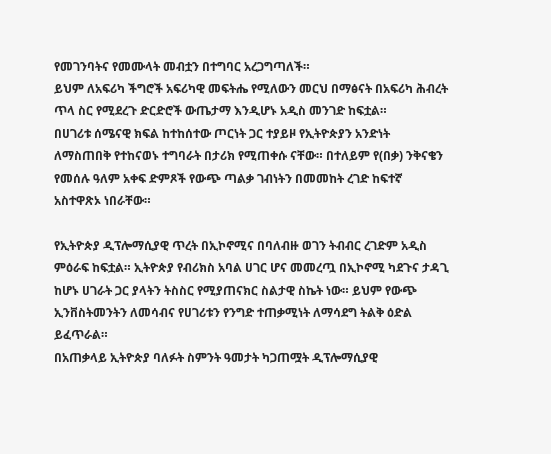የመገንባትና የመሙላት መብቷን በተግባር አረጋግጣለች።
ይህም ለአፍሪካ ችግሮች አፍሪካዊ መፍትሔ የሚለውን መርህ በማፅናት በአፍሪካ ሕብረት ጥላ ስር የሚደረጉ ድርድሮች ውጤታማ እንዲሆኑ አዲስ መንገድ ከፍቷል።
በሀገሪቱ ሰሜናዊ ክፍል ከተከሰተው ጦርነት ጋር ተያይዞ የኢትዮጵያን አንድነት ለማስጠበቅ የተከናወኑ ተግባራት በታሪክ የሚጠቀሱ ናቸው። በተለይም የ(በቃ) ንቅናቄን የመሰሉ ዓለም አቀፍ ድምጾች የውጭ ጣልቃ ገብነትን በመመከት ረገድ ከፍተኛ አስተዋጽኦ ነበራቸው።

የኢትዮጵያ ዲፕሎማሲያዊ ጥረት በኢኮኖሚና በባለብዙ ወገን ትብብር ረገድም አዲስ ምዕራፍ ከፍቷል። ኢትዮጵያ የብሪክስ አባል ሀገር ሆና መመረጧ በኢኮኖሚ ካደጉና ታዳጊ ከሆኑ ሀገራት ጋር ያላትን ትስስር የሚያጠናክር ስልታዊ ስኬት ነው። ይህም የውጭ ኢንቨስትመንትን ለመሳብና የሀገሪቱን የንግድ ተጠቃሚነት ለማሳደግ ትልቅ ዕድል ይፈጥራል።
በአጠቃላይ ኢትዮጵያ ባለፉት ስምንት ዓመታት ካጋጠሟት ዲፕሎማሲያዊ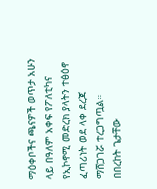ማዕቀቦችና ጫናዎች ወጥታ አሁን ላይ በዓለም አቀፍ የፖለቲካና የኢኮኖሚ መድረክ ያላትን ተፅዕኖ ፈጣሪነት ወደ ላቀ ደረጃ ማሸጋገሯ ተረጋግጧል።
በበረከት ጌታቸው